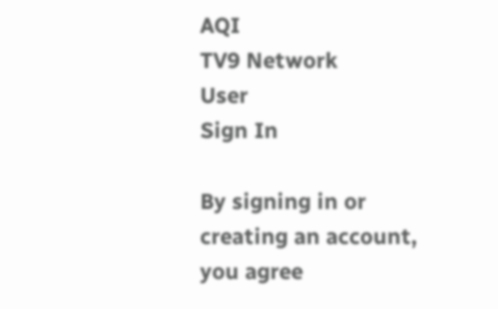AQI
TV9 Network
User
Sign In

By signing in or creating an account, you agree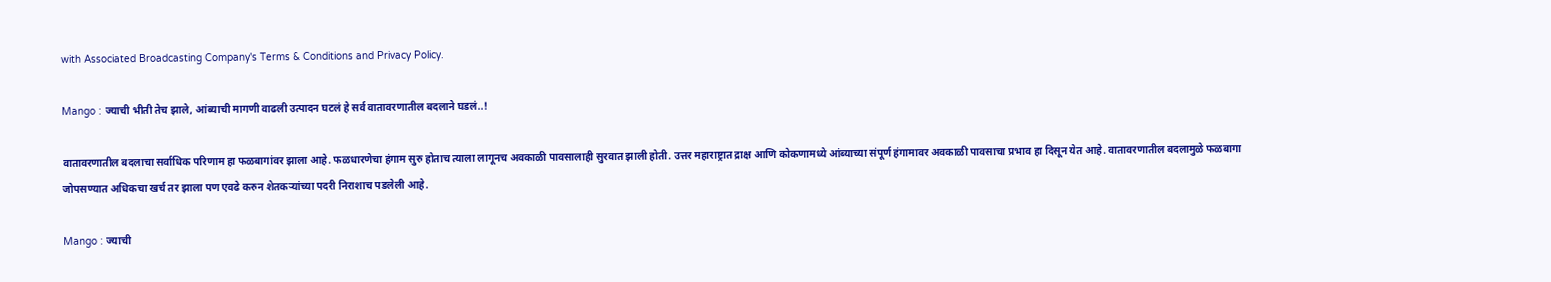with Associated Broadcasting Company's Terms & Conditions and Privacy Policy.

Mango : ज्याची भीती तेच झाले, आंब्याची मागणी वाढली उत्पादन घटलं हे सर्व वातावरणातील बदलाने घडलं..!

वातावरणातील बदलाचा सर्वाधिक परिणाम हा फळबागांवर झाला आहे. फळधारणेचा हंगाम सुरु होताच त्याला लागूनच अवकाळी पावसालाही सुरवात झाली होती. उत्तर महाराष्ट्रात द्राक्ष आणि कोकणामध्ये आंब्याच्या संपूर्ण हंगामावर अवकाळी पावसाचा प्रभाव हा दिसून येत आहे. वातावरणातील बदलामुळे फळबागा जोपसण्यात अधिकचा खर्च तर झाला पण एवढे करुन शेतकऱ्यांच्या पदरी निराशाच पडलेली आहे.

Mango : ज्याची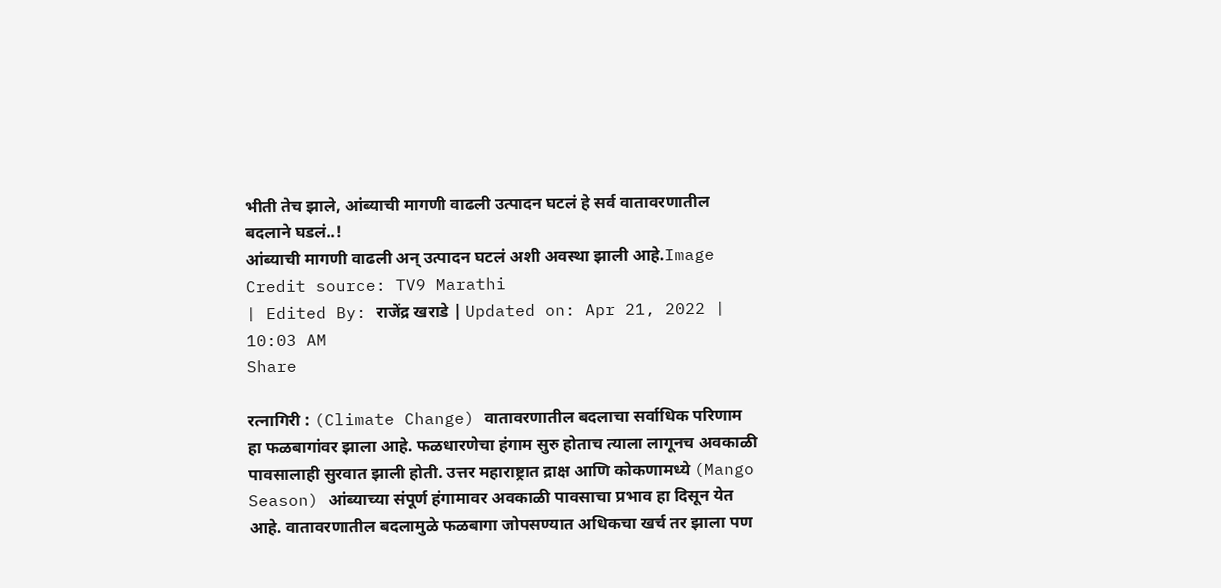भीती तेच झाले, आंब्याची मागणी वाढली उत्पादन घटलं हे सर्व वातावरणातील बदलाने घडलं..!
आंब्याची मागणी वाढली अन् उत्पादन घटलं अशी अवस्था झाली आहे.Image Credit source: TV9 Marathi
| Edited By: राजेंद्र खराडे | Updated on: Apr 21, 2022 | 10:03 AM
Share

रत्नागिरी : (Climate Change) वातावरणातील बदलाचा सर्वाधिक परिणाम हा फळबागांवर झाला आहे. फळधारणेचा हंगाम सुरु होताच त्याला लागूनच अवकाळी पावसालाही सुरवात झाली होती. उत्तर महाराष्ट्रात द्राक्ष आणि कोकणामध्ये (Mango Season) आंब्याच्या संपूर्ण हंगामावर अवकाळी पावसाचा प्रभाव हा दिसून येत आहे. वातावरणातील बदलामुळे फळबागा जोपसण्यात अधिकचा खर्च तर झाला पण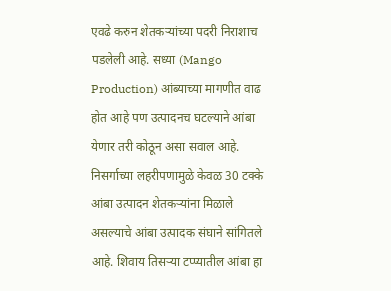एवढे करुन शेतकऱ्यांच्या पदरी निराशाच पडलेली आहे. सध्या (Mango Production) आंब्याच्या मागणीत वाढ होत आहे पण उत्पादनच घटल्याने आंबा येणार तरी कोठून असा सवाल आहे. निसर्गाच्या लहरीपणामुळे केवळ 30 टक्के आंबा उत्पादन शेतकऱ्यांना मिळाले असल्याचे आंबा उत्पादक संघाने सांगितले आहे. शिवाय तिसऱ्या टप्प्यातील आंबा हा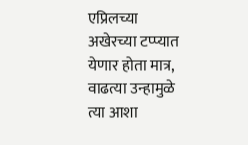एप्रिलच्या अखेरच्या टप्प्यात येणार होता मात्र, वाढत्या उन्हामुळे त्या आशा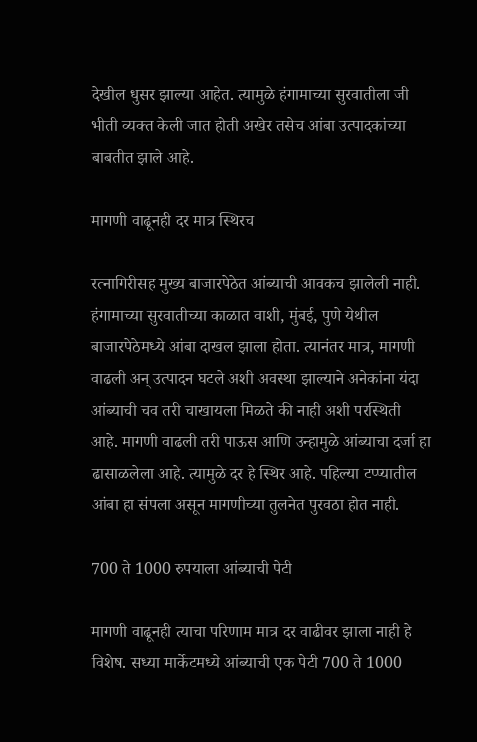देखील धुसर झाल्या आहेत. त्यामुळे हंगामाच्या सुरवातीला जी भीती व्यक्त केली जात होती अखेर तसेच आंबा उत्पादकांच्या बाबतीत झाले आहे.

मागणी वाढूनही दर मात्र स्थिरच

रत्नागिरीसह मुख्य बाजारपेठेत आंब्याची आवकच झालेली नाही. हंगामाच्या सुरवातीच्या काळात वाशी, मुंबई, पुणे येथील बाजारपेठेमध्ये आंबा दाखल झाला होता. त्यानंतर मात्र, मागणी वाढली अन् उत्पादन घटले अशी अवस्था झाल्याने अनेकांना यंदा आंब्याची चव तरी चाखायला मिळते की नाही अशी परस्थिती आहे. मागणी वाढली तरी पाऊस आणि उन्हामुळे आंब्याचा दर्जा हा ढासाळलेला आहे. त्यामुळे दर हे स्थिर आहे. पहिल्या टप्प्यातील आंबा हा संपला असून मागणीच्या तुलनेत पुरवठा होत नाही.

700 ते 1000 रुपयाला आंब्याची पेटी

मागणी वाढूनही त्याचा परिणाम मात्र दर वाढीवर झाला नाही हे विशेष. सध्या मार्केटमध्ये आंब्याची एक पेटी 700 ते 1000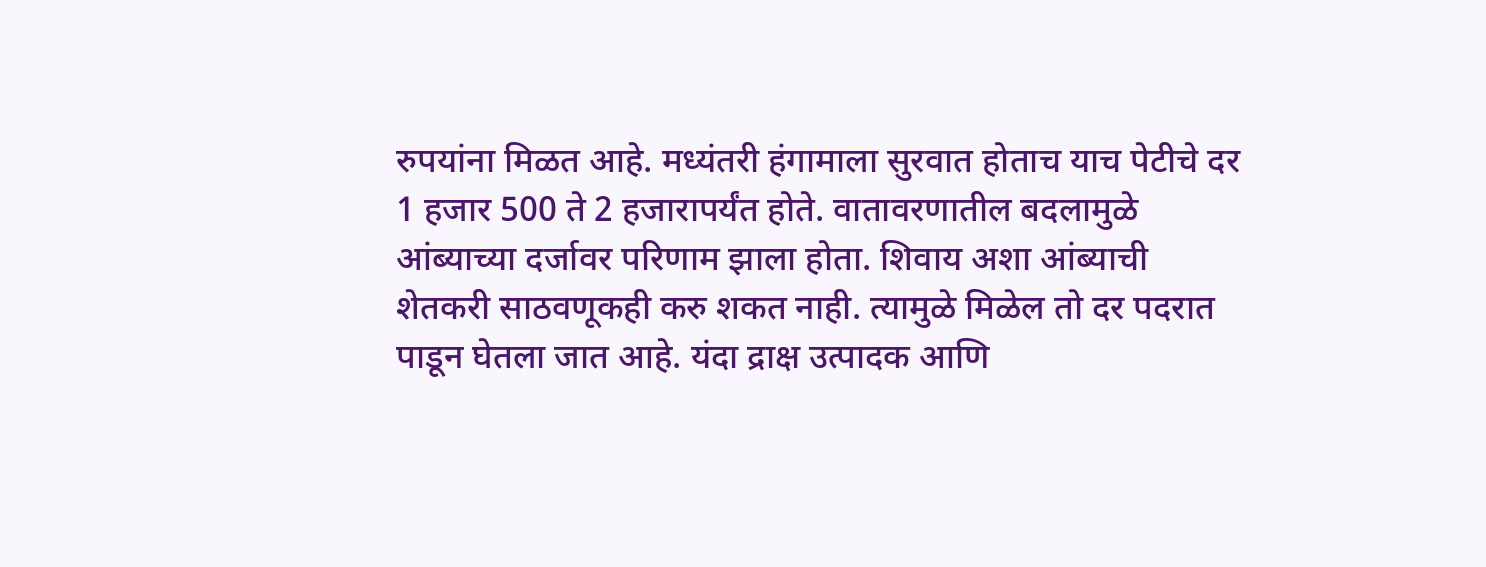रुपयांना मिळत आहे. मध्यंतरी हंगामाला सुरवात होताच याच पेटीचे दर 1 हजार 500 ते 2 हजारापर्यंत होते. वातावरणातील बदलामुळे आंब्याच्या दर्जावर परिणाम झाला होता. शिवाय अशा आंब्याची शेतकरी साठवणूकही करु शकत नाही. त्यामुळे मिळेल तो दर पदरात पाडून घेतला जात आहे. यंदा द्राक्ष उत्पादक आणि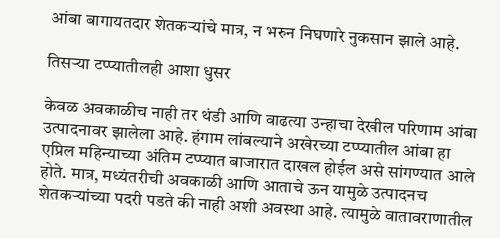आंबा बागायतदार शेतकऱ्यांचे मात्र, न भरुन निघणारे नुकसान झाले आहे.

तिसऱ्या टप्प्यातीलही आशा धुसर

केवळ अवकाळीच नाही तर थंडी आणि वाढत्या उन्हाचा देखील परिणाम आंबा उत्पादनावर झालेला आहे. हंगाम लांबल्याने अखेरच्या टप्प्यातील आंबा हा एप्रिल महिन्याच्या अंतिम टप्प्यात बाजारात दाखल होईल असे सांगण्यात आले होते. मात्र, मध्यंतरीची अवकाळी आणि आताचे ऊन यामुळे उत्पादनच शेतकऱ्यांच्या पदरी पडते की नाही अशी अवस्था आहे. त्यामुळे वातावराणातील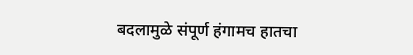बदलामुळे संपूर्ण हंगामच हातचा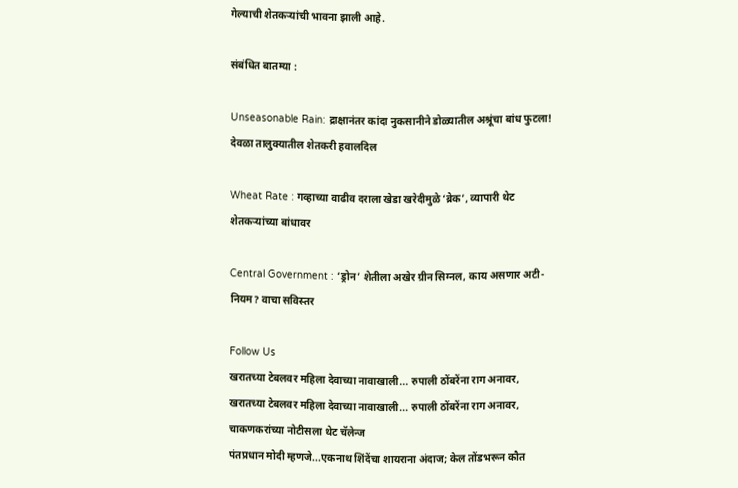गेल्याची शेतकऱ्यांची भावना झाली आहे.

संबंधित बातम्या :

Unseasonable Rain: द्राक्षानंतर कांदा नुकसानीने डोळ्यातील अश्रूंचा बांध फुटला! देवळा तालुक्यातील शेतकरी हवालदिल

Wheat Rate : गव्हाच्या वाढीव दराला खेडा खरेदीमुळे ‘ब्रेक’, व्यापारी थेट शेतकऱ्यांच्या बांधावर

Central Government : ‘ड्रोन’ शेतीला अखेर ग्रीन सिग्नल, काय असणार अटी-नियम? वाचा सविस्तर

Follow Us
खरातच्या टेबलवर महिला देवाच्या नावाखाली... रुपाली ठोंबरेंना राग अनावर,
खरातच्या टेबलवर महिला देवाच्या नावाखाली... रुपाली ठोंबरेंना राग अनावर, चाकणकरांच्या नोटीसला थेट चॅलेन्ज
पंतप्रधान मोदी म्हणजे...एकनाथ शिंदेंचा शायराना अंदाज; केल तोंडभरून कौत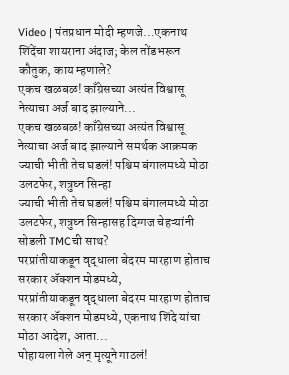Video | पंतप्रधान मोदी म्हणजे...एकनाथ शिंदेंचा शायराना अंदाज; केल तोंडभरून कौतुक, काय म्हणाले?
एकच खळबळ! काँग्रेसच्या अत्यंत विश्वासू नेत्याचा अर्ज बाद झाल्याने...
एकच खळबळ! काँग्रेसच्या अत्यंत विश्वासू नेत्याचा अर्ज बाद झाल्याने समर्थक आक्रमक
ज्याची भीती तेच घडलं! पश्चिम बंगालमध्ये मोठा उलटफेर, शत्रुघ्न सिन्हा
ज्याची भीती तेच घडलं! पश्चिम बंगालमध्ये मोठा उलटफेर, शत्रुघ्न सिन्हासह दिग्गज चेहऱ्यांनी सोडली TMCची साथ?
परप्रांतीयाकडून वृद्धाला बेदरम मारहाण होताच सरकार ॲक्शन मोडमध्ये,
परप्रांतीयाकडून वृद्धाला बेदरम मारहाण होताच सरकार ॲक्शन मोडमध्ये, एकनाथ शिंदे यांचा मोठा आदेश, आता...
पोहायला गेले अन् मृत्यूने गाठलं!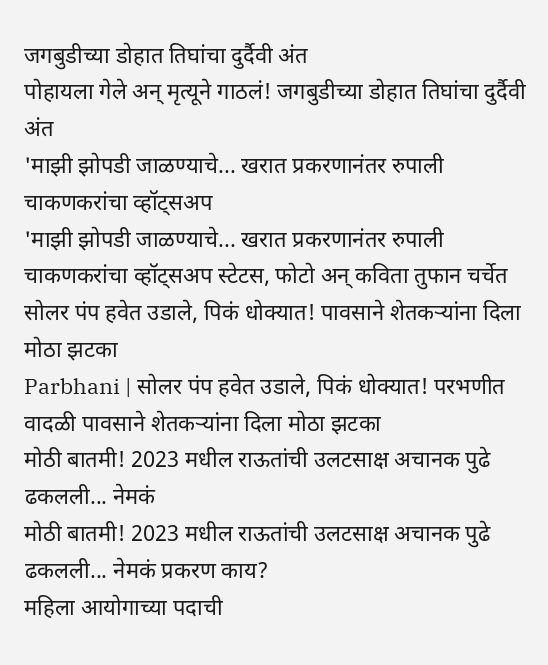जगबुडीच्या डोहात तिघांचा दुर्दैवी अंत
पोहायला गेले अन् मृत्यूने गाठलं! जगबुडीच्या डोहात तिघांचा दुर्दैवी अंत
'माझी झोपडी जाळण्याचे... खरात प्रकरणानंतर रुपाली चाकणकरांचा व्हॉट्सअप
'माझी झोपडी जाळण्याचे... खरात प्रकरणानंतर रुपाली चाकणकरांचा व्हॉट्सअप स्टेटस, फोटो अन् कविता तुफान चर्चेत
सोलर पंप हवेत उडाले, पिकं धोक्यात! पावसाने शेतकऱ्यांना दिला मोठा झटका
Parbhani | सोलर पंप हवेत उडाले, पिकं धोक्यात! परभणीत वादळी पावसाने शेतकऱ्यांना दिला मोठा झटका
मोठी बातमी! 2023 मधील राऊतांची उलटसाक्ष अचानक पुढे ढकलली... नेमकं
मोठी बातमी! 2023 मधील राऊतांची उलटसाक्ष अचानक पुढे ढकलली... नेमकं प्रकरण काय?
महिला आयोगाच्या पदाची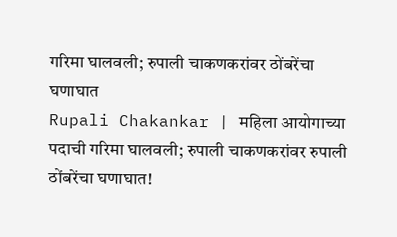गरिमा घालवली; रुपाली चाकणकरांवर ठोंबरेंचा घणाघात
Rupali Chakankar | महिला आयोगाच्या पदाची गरिमा घालवली; रुपाली चाकणकरांवर रुपाली ठोंबरेंचा घणाघात!